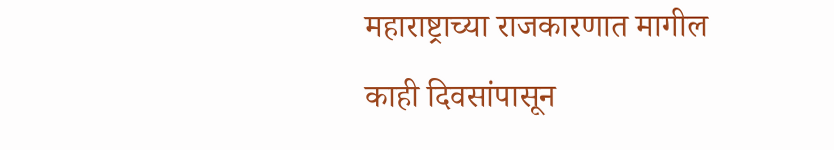महाराष्ट्राच्या राजकारणात मागील काही दिवसांपासून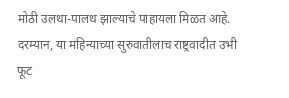मोठी उलथा-पालथ झाल्याचे पाहायला मिळत आहे. दरम्यान, या महिन्याच्या सुरुवातीलाच राष्ट्रवादीत उभी फूट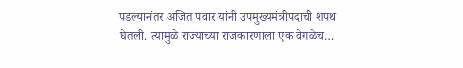पडल्यानंतर अजित पवार यांनी उपमुख्यमंत्रीपदाची शपथ घेतली. त्यामुळे राज्याच्या राजकारणाला एक वेगळेच…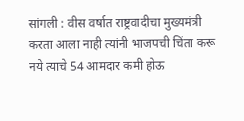सांगली : वीस वर्षात राष्ट्रवादीचा मुख्यमंत्री करता आला नाही त्यांनी भाजपची चिंता करू नये त्याचे 54 आमदार कमी होऊ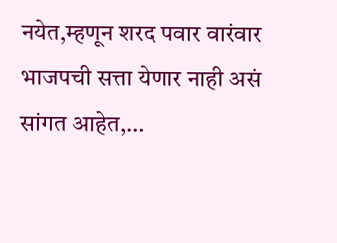नयेत,म्हणून शरद पवार वारंवार भाजपची सत्ता येणार नाही असं सांगत आहेत,…